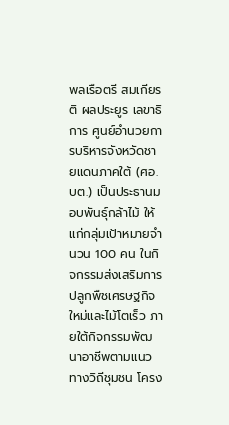พลเรือตรี สมเกียรติ ผลประยูร เลขาธิการ ศูนย์อำนวยการบริหารจังหวัดชายแดนภาคใต้ (ศอ.บต.) เป็นประธานมอบพันธุ์กล้าไม้ ให้แก่กลุ่มเป้าหมายจำนวน 100 คน ในกิจกรรมส่งเสริมการปลูกพืชเศรษฐกิจใหม่และไม้โตเร็ว ภายใต้กิจกรรมพัฒนาอาชีพตามแนวทางวิถีชุมชน โครง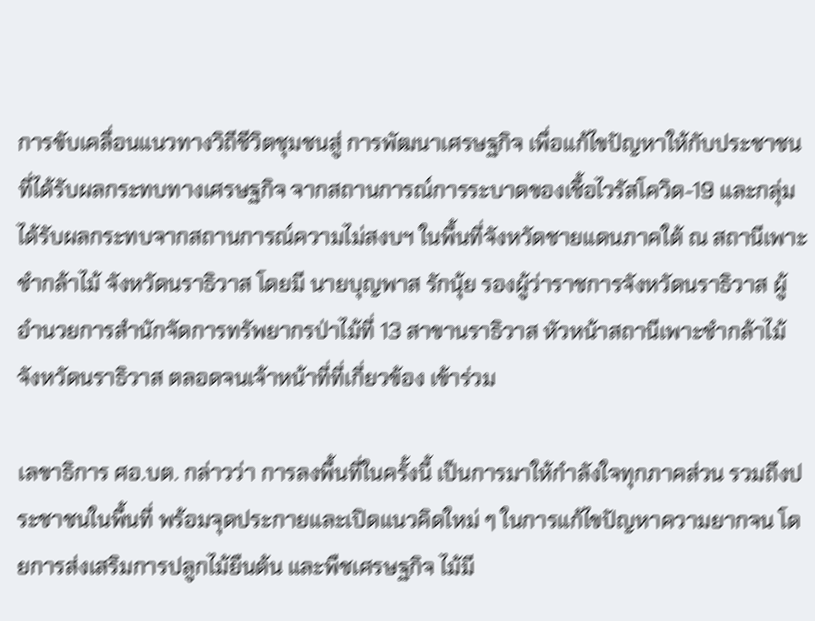การขับเคลื่อนแนวทางวิถีชีวิตชุมชนสู่ การพัฒนาเศรษฐกิจ เพื่อแก้ไขปัญหาให้กับประชาชนที่ได้รับผลกระทบทางเศรษฐกิจ จากสถานการณ์การระบาดของเชื้อไวรัสโควิด-19 และกลุ่มได้รับผลกระทบจากสถานการณ์ความไม่สงบฯ ในพื้นที่จังหวัดชายแดนภาคใต้ ณ สถานีเพาะชำกล้าไม้ จังหวัดนราธิวาส โดยมี นายบุญพาส รักนุ้ย รองผู้ว่าราชการจังหวัดนราธิวาส ผู้อำนวยการสำนักจัดการทรัพยากรป่าไม้ที่ 13 สาขานราธิวาส หัวหน้าสถานีเพาะชำกล้าไม้จังหวัดนราธิวาส ตลอดจนเจ้าหน้าที่ที่เกี่ยวข้อง เข้าร่วม

เลขาธิการ ศอ.บต. กล่าวว่า การลงพื้นที่ในครั้งนี้ เป็นการมาให้กำลังใจทุกภาคส่วน รวมถึงประชาชนในพื้นที่ พร้อมจุดประกายและเปิดแนวคิดใหม่ ๆ ในการแก้ไขปัญหาความยากจน โดยการส่งเสริมการปลูกไม้ยืนต้น และพืชเศรษฐกิจ ไม้มี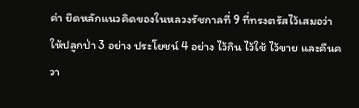ค่า ยึดหลักแนวคิดของในหลวงรัชกาลที่ 9 ที่ทรงตรัสไว้เสมอว่าให้ปลูกป่า 3 อย่าง ประโยชน์ 4 อย่าง ไว้กิน ไว้ใช้ ไว้ขาย และคืนควา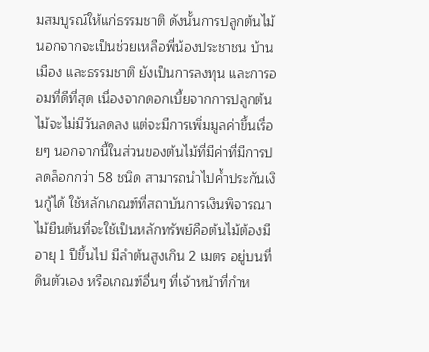มสมบูรณ์ให้แก่ธรรมชาติ ดังนั้นการปลูกต้นไม้นอกจากจะเป็นช่วยเหลือพี่น้องประชาชน บ้านเมือง และธรรมชาติ ยังเป็นการลงทุน และการออมที่ดีที่สุด เนื่องจากดอกเบี้ยจากการปลูกต้นไม้จะไม่มีวันลดลง แต่จะมีการเพิ่มมูลค่าขึ้นเรื่อยๆ นอกจากนี้ในส่วนของต้นไม้ที่มีค่าที่มีการปลดล็อกกว่า 58 ชนิด สามารถนำไปค้ำประกันเงินกู้ได้ ใช้หลักเกณฑ์ที่สถาบันการเงินพิจารณาไม้ยืนต้นที่จะใช้เป็นหลักทรัพย์คือต้นไม้ต้องมีอายุ 1 ปีขึ้นไป มีลำต้นสูงเกิน 2 เมตร อยู่บนที่ดินตัวเอง หรือเกณฑ์อื่นๆ ที่เจ้าหน้าที่กำห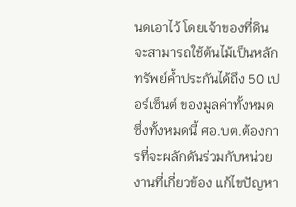นดเอาไว้ โดยเจ้าของที่ดินจะสามารถใช้ต้นไม้เป็นหลักทรัพย์ค้ำประกันได้ถึง 50 เปอร์เซ็นต์ ของมูลค่าทั้งหมด ซึ่งทั้งหมดนี้ ศอ.บต.ต้องการที่จะผลักดันร่วมกับหน่วยงานที่เกี่ยวข้อง แก้ไขปัญหา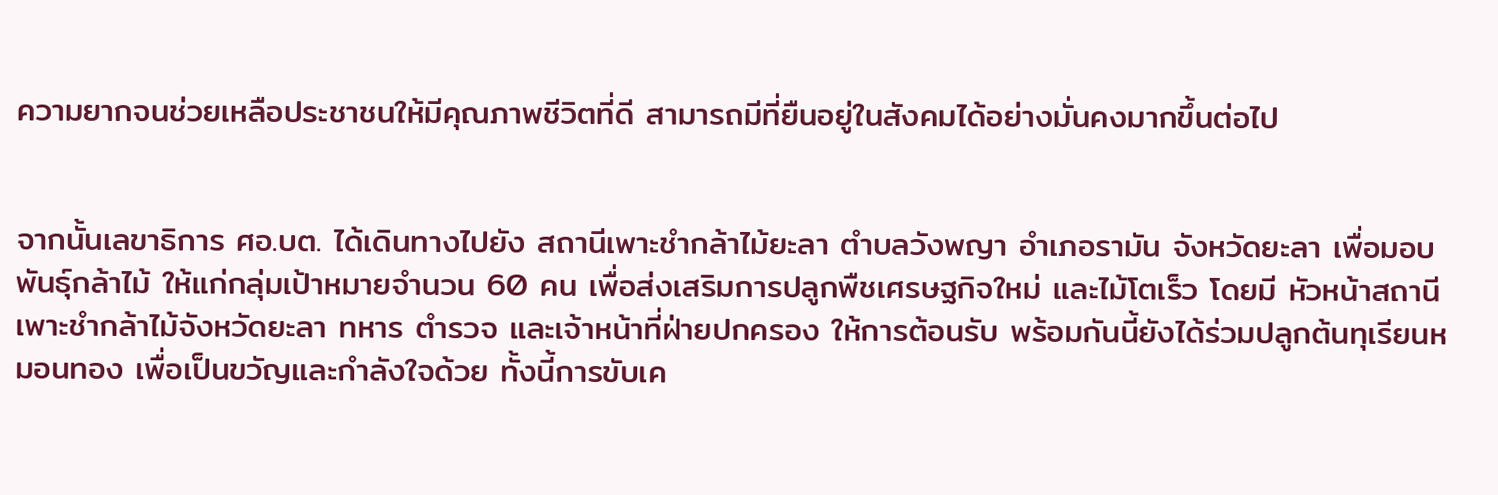ความยากจนช่วยเหลือประชาชนให้มีคุณภาพชีวิตที่ดี สามารถมีที่ยืนอยู่ในสังคมได้อย่างมั่นคงมากขึ้นต่อไป


จากนั้นเลขาธิการ ศอ.บต. ได้เดินทางไปยัง สถานีเพาะชำกล้าไม้ยะลา ตำบลวังพญา อำเภอรามัน จังหวัดยะลา เพื่อมอบพันธุ์กล้าไม้ ให้แก่กลุ่มเป้าหมายจำนวน 60 คน เพื่อส่งเสริมการปลูกพืชเศรษฐกิจใหม่ และไม้โตเร็ว โดยมี หัวหน้าสถานีเพาะชำกล้าไม้จังหวัดยะลา ทหาร ตำรวจ และเจ้าหน้าที่ฝ่ายปกครอง ให้การต้อนรับ พร้อมกันนี้ยังได้ร่วมปลูกต้นทุเรียนหมอนทอง เพื่อเป็นขวัญและกำลังใจด้วย ทั้งนี้การขับเค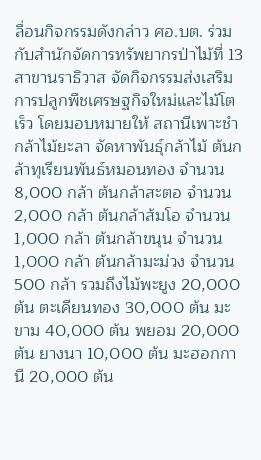ลื่อนกิจกรรมดังกล่าว ศอ.บต. ร่วมกับสำนักจัดการทรัพยากรป่าไม้ที่ 13 สาขานราธิวาส จัดกิจกรรมส่งเสริมการปลูกพืชเศรษฐกิจใหม่และไม้โตเร็ว โดยมอบหมายให้ สถานีเพาะชำกล้าไม้ยะลา จัดหาพันธุ์กล้าไม้ ต้นกล้าทุเรียนพันธ์หมอนทอง จำนวน 8,000 กล้า ต้นกล้าสะตอ จำนวน 2,000 กล้า ต้นกล้าส้มโอ จำนวน 1,000 กล้า ต้นกล้าขนุน จำนวน 1,000 กล้า ต้นกล้ามะม่วง จำนวน 500 กล้า รวมถึงไม้พะยูง 20,000 ต้น ตะเคียนทอง 30,000 ต้น มะขาม 40,000 ต้น พยอม 20,000 ต้น ยางนา 10,000 ต้น มะฮอกกานี 20,000 ต้น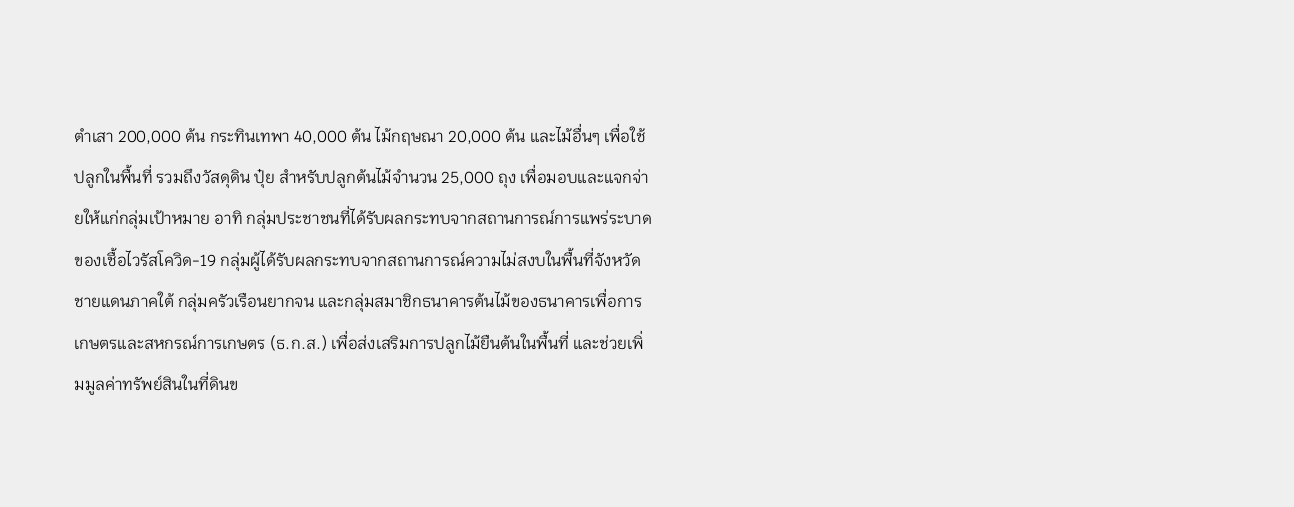ตำเสา 200,000 ต้น กระทินเทพา 40,000 ต้น ไม้กฤษณา 20,000 ต้น และไม้อื่นๆ เพื่อใช้ปลูกในพื้นที่ รวมถึงวัสดุดิน ปุ๋ย สำหรับปลูกต้นไม้จำนวน 25,000 ถุง เพื่อมอบและแจกจ่ายให้แก่กลุ่มเป้าหมาย อาทิ กลุ่มประชาชนที่ได้รับผลกระทบจากสถานการณ์การแพร่ระบาดของเชื้อไวรัสโควิด-19 กลุ่มผู้ได้รับผลกระทบจากสถานการณ์ความไม่สงบในพื้นที่จังหวัดชายแดนภาคใต้ กลุ่มครัวเรือนยากจน และกลุ่มสมาชิกธนาคารต้นไม้ของธนาคารเพื่อการเกษตรและสหกรณ์การเกษตร (ธ.ก.ส.) เพื่อส่งเสริมการปลูกไม้ยืนต้นในพื้นที่ และช่วยเพิ่มมูลค่าทรัพย์สินในที่ดินข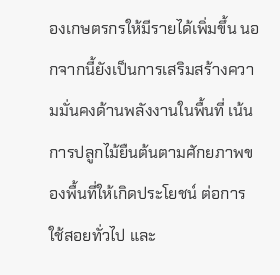องเกษตรกรให้มีรายได้เพิ่มขึ้น นอกจากนี้ยังเป็นการเสริมสร้างความมั่นคงด้านพลังงานในพื้นที่ เน้นการปลูกไม้ยืนต้นตามศักยภาพของพื้นที่ให้เกิดประโยชน์ ต่อการใช้สอยทั่วไป และ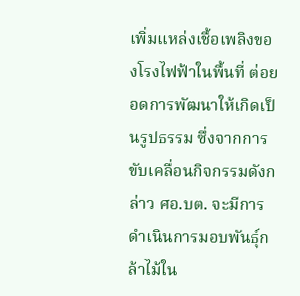เพิ่มแหล่งเชื้อเพลิงของโรงไฟฟ้าในพื้นที่ ต่อยอดการพัฒนาให้เกิดเป็นรูปธรรม ซึ่งจากการขับเคลื่อนกิจกรรมดังกล่าว ศอ.บต. จะมีการดำเนินการมอบพันธุ์กล้าไม้ใน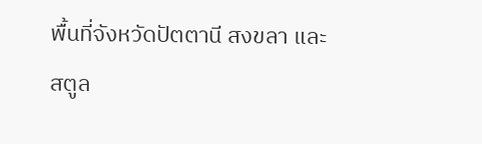พื้นที่จังหวัดปัตตานี สงขลา และสตูล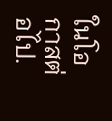ในโอกาสต่อไป.